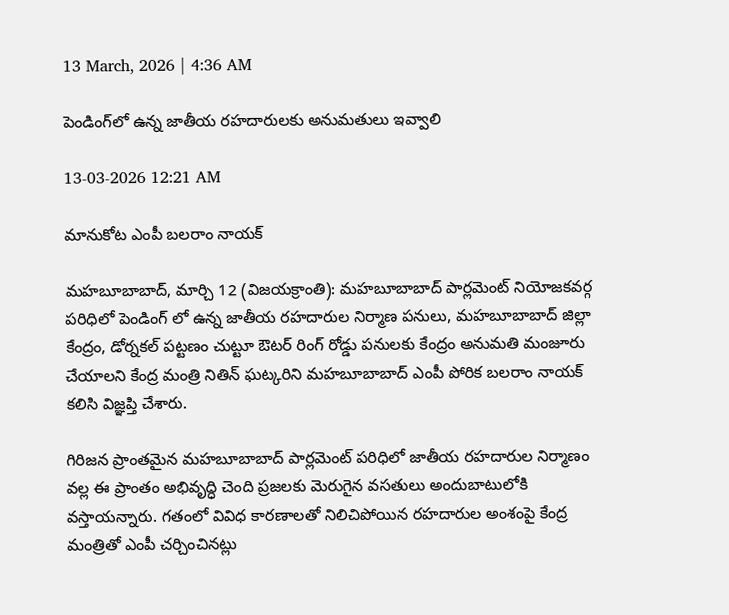13 March, 2026 | 4:36 AM

పెండింగ్‌లో ఉన్న జాతీయ రహదారులకు అనుమతులు ఇవ్వాలి

13-03-2026 12:21 AM

మానుకోట ఎంపీ బలరాం నాయక్

మహబూబాబాద్, మార్చి 12 (విజయక్రాంతి): మహబూబాబాద్ పార్లమెంట్ నియోజకవర్గ పరిధిలో పెండింగ్ లో ఉన్న జాతీయ రహదారుల నిర్మాణ పనులు, మహబూబాబాద్ జిల్లా కేంద్రం, డోర్నకల్ పట్టణం చుట్టూ ఔటర్ రింగ్ రోడ్డు పనులకు కేంద్రం అనుమతి మంజూరు చేయాలని కేంద్ర మంత్రి నితిన్ ఘట్కరిని మహబూబాబాద్ ఎంపీ పోరిక బలరాం నాయక్ కలిసి విజ్ఞప్తి చేశారు.

గిరిజన ప్రాంతమైన మహబూబాబాద్ పార్లమెంట్ పరిధిలో జాతీయ రహదారుల నిర్మాణం వల్ల ఈ ప్రాంతం అభివృద్ధి చెంది ప్రజలకు మెరుగైన వసతులు అందుబాటులోకి వస్తాయన్నారు. గతంలో వివిధ కారణాలతో నిలిచిపోయిన రహదారుల అంశంపై కేంద్ర మంత్రితో ఎంపీ చర్చించినట్లు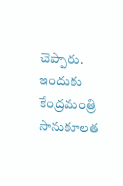చెప్పారు. ఇందుకు కేంద్రమంత్రి సానుకూలత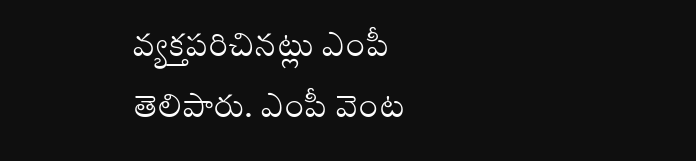వ్యక్తపరిచినట్లు ఎంపీ తెలిపారు. ఎంపీ వెంట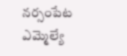నర్సంపేట ఎమ్మెల్యే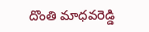దొంతి మాధవరెడ్డి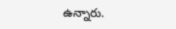ఉన్నారు.